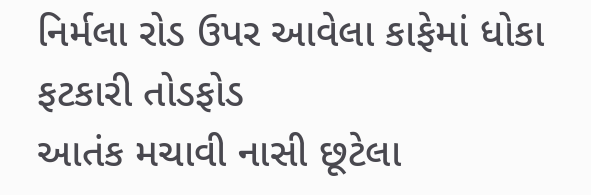નિર્મલા રોડ ઉપર આવેલા કાફેમાં ધોકા ફટકારી તોડફોડ
આતંક મચાવી નાસી છૂટેલા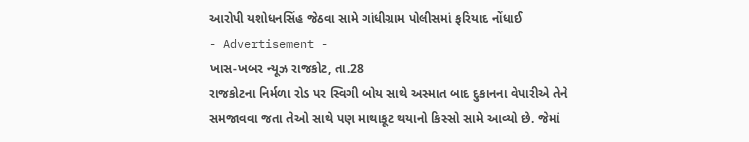આરોપી યશોધનસિંહ જેઠવા સામે ગાંધીગ્રામ પોલીસમાં ફરિયાદ નોંધાઈ
- Advertisement -
ખાસ-ખબર ન્યૂઝ રાજકોટ, તા.28
રાજકોટના નિર્મળા રોડ પર સ્વિગી બોય સાથે અસ્માત બાદ દુકાનના વેપારીએ તેને સમજાવવા જતા તેઓ સાથે પણ માથાકૂટ થયાનો કિસ્સો સામે આવ્યો છે. જેમાં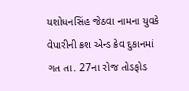યશોધનસિંહ જેઠવા નામના યુવકે વેપારીની ક્રશ એન્ડ ક્રેવ દુકાનમાં ગત તા. 27ના રોજ તોડફોડ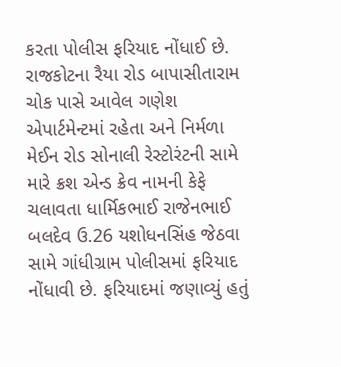કરતા પોલીસ ફરિયાદ નોંધાઈ છે.
રાજકોટના રૈયા રોડ બાપાસીતારામ ચોક પાસે આવેલ ગણેશ એપાર્ટમેન્ટમાં રહેતા અને નિર્મળા મેઈન રોડ સોનાલી રેસ્ટોરંટની સામે મારે ક્રશ એન્ડ ક્રેવ નામની કેફે ચલાવતા ધાર્મિકભાઈ રાજેનભાઈ બલદેવ ઉ.26 યશોધનસિંહ જેઠવા સામે ગાંધીગ્રામ પોલીસમાં ફરિયાદ નોંધાવી છે. ફરિયાદમાં જણાવ્યું હતું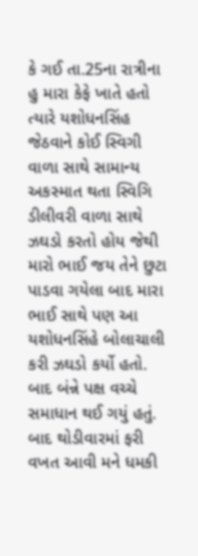કે ગઈ તા.25ના રાત્રીના હુ મારા કેફે ખાતે હતો ત્યારે યશોધનસિંહ જેઠવાને કોઈ સ્વિગી વાળા સાથે સામાન્ય અકસ્માત થતા સ્વિગિ ડીલીવરી વાળા સાથે ઝઘડો કરતો હોય જેથી મારો ભાઈ જય તેને છુટા પાડવા ગયેલા બાદ મારા ભાઈ સાથે પણ આ યશોધનસિંહે બોલાચાલી કરી ઝઘડો કર્યો હતો. બાદ બંન્ને પક્ષ વચ્ચે સમાધાન થઈ ગયું હતું. બાદ થોડીવારમાં ફરી વખત આવી મને ધમકી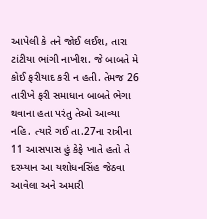આપેલી કે તને જોઈ લઈશ, તારા ટાંટીયા ભાંગી નાખીશ. જે બાબતે મે કોઈ ફરીયાદ કરી ન હતી. તેમજ 26 તારીખે ફરી સમાધાન બાબતે ભેગા થવાના હતા પરંતુ તેઓ આવ્યા નહિ. ત્યારે ગઈ તા.27ના રાત્રીના 11 આસપાસ હું કેફે ખાતે હતો તે દરમ્યાન આ યશોધનસિંહ જેઠવા આવેલા અને અમારી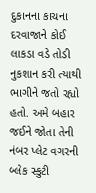દુકાનના કાચના દરવાજાને કોઈ લાકડા વડે તોડી નુકશાન કરી ત્યાથી ભાગીને જતો રહ્યો હતો. અમે બહાર જઈને જોતા તેની નંબર પ્લેટ વગરની બ્લેક સ્કુટી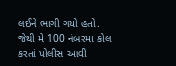લઈને ભાગી ગયો હતો. જેથી મે 100 નંબરમા કોલ કરતાં પોલીસ આવી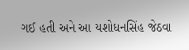ગઈ હતી અને આ યશોધનસિંહ જેઠવા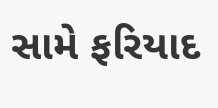સામે ફરિયાદ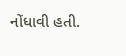નોંધાવી હતી.